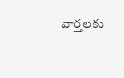వార్తలకు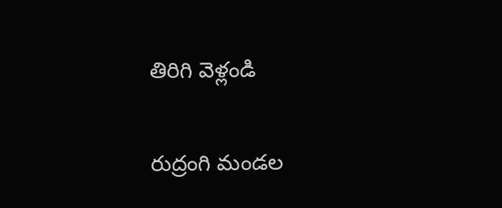తిరిగి వెళ్లండి

రుద్రంగి మండల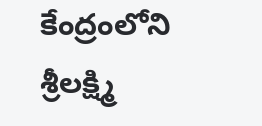కేంద్రంలోని శ్రీలక్ష్మి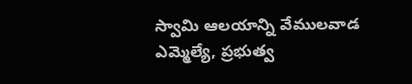స్వామి ఆలయాన్ని వేములవాడ ఎమ్మెల్యే, ప్రభుత్వ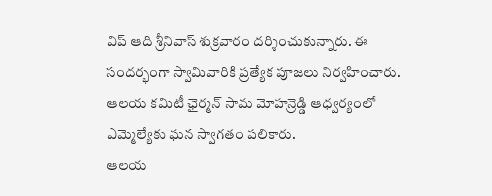విప్ ఆది శ్రీనివాస్ శుక్రవారం దర్శించుకున్నారు. ఈ సందర్భంగా స్వామివారికి ప్రత్యేక పూజలు నిర్వహించారు. ఆలయ కమిటీ ఛైర్మన్ సామ మోహన్రెడ్డి ఆధ్వర్యంలో ఎమ్మెల్యేకు ఘన స్వాగతం పలికారు.
ఆలయ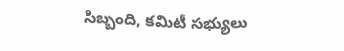సిబ్బంది, కమిటీ సభ్యులు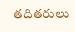తదితరులు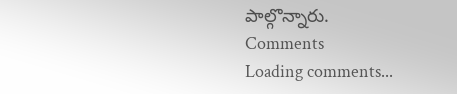పాల్గొన్నారు.
Comments
Loading comments...